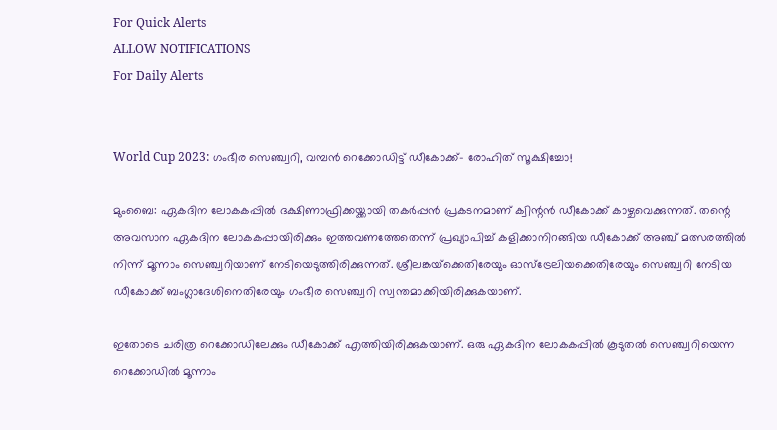For Quick Alerts
ALLOW NOTIFICATIONS
For Daily Alerts


World Cup 2023: ഗംഭീര സെഞ്ച്വറി, വമ്പന്‍ റെക്കോഡിട്ട് ഡീകോക്ക്- രോഹിത് സൂക്ഷിച്ചോ!

മുംബൈ: ഏകദിന ലോകകപ്പില്‍ ദക്ഷിണാഫ്രിക്കയ്ക്കായി തകര്‍പ്പന്‍ പ്രകടനമാണ് ക്വിന്റന്‍ ഡീകോക്ക് കാഴ്ചവെക്കുന്നത്. തന്റെ അവസാന ഏകദിന ലോകകപ്പായിരിക്കും ഇത്തവണത്തേതെന്ന് പ്രഖ്യാപിച്ച് കളിക്കാനിറങ്ങിയ ഡീകോക്ക് അഞ്ച് മത്സരത്തില്‍ നിന്ന് മൂന്നാം സെഞ്ച്വറിയാണ് നേടിയെടുത്തിരിക്കുന്നത്. ശ്രീലങ്കയ്‌ക്കെതിരേയും ഓസ്‌ട്രേലിയക്കെതിരേയും സെഞ്ച്വറി നേടിയ ഡീകോക്ക് ബംഗ്ലാദേശിനെതിരേയും ഗംഭീര സെഞ്ച്വറി സ്വന്തമാക്കിയിരിക്കുകയാണ്.

ഇതോടെ ചരിത്ര റെക്കോഡിലേക്കും ഡീകോക്ക് എത്തിയിരിക്കുകയാണ്. ഒരു ഏകദിന ലോകകപ്പില്‍ കൂടുതല്‍ സെഞ്ച്വറിയെന്ന റെക്കോഡില്‍ മൂന്നാം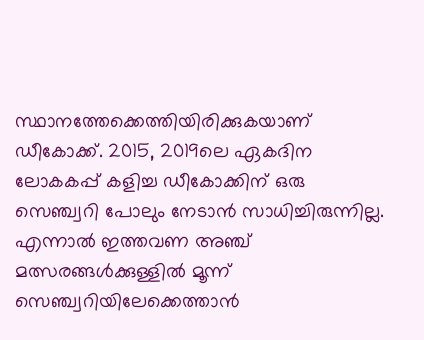സ്ഥാനത്തേക്കെത്തിയിരിക്കുകയാണ് ഡീകോക്ക്. 2015, 2019ലെ ഏകദിന ലോകകപ്പ് കളിച്ച ഡീകോക്കിന് ഒരു സെഞ്ച്വറി പോലും നേടാന്‍ സാധിച്ചിരുന്നില്ല. എന്നാല്‍ ഇത്തവണ അഞ്ച് മത്സരങ്ങള്‍ക്കുള്ളില്‍ മൂന്ന് സെഞ്ച്വറിയിലേക്കെത്താന്‍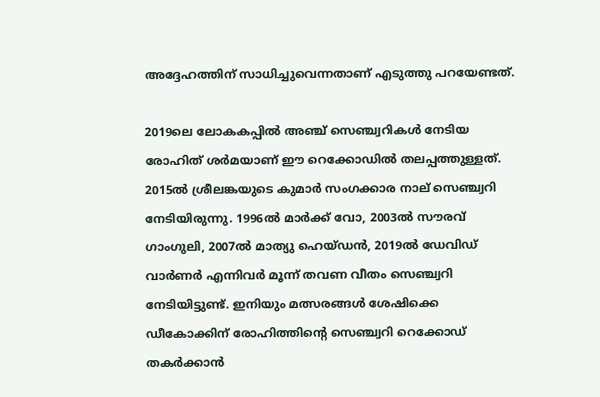അദ്ദേഹത്തിന് സാധിച്ചുവെന്നതാണ് എടുത്തു പറയേണ്ടത്.

2019ലെ ലോകകപ്പില്‍ അഞ്ച് സെഞ്ച്വറികള്‍ നേടിയ രോഹിത് ശര്‍മയാണ് ഈ റെക്കോഡില്‍ തലപ്പത്തുള്ളത്. 2015ല്‍ ശ്രീലങ്കയുടെ കുമാര്‍ സംഗക്കാര നാല് സെഞ്ച്വറി നേടിയിരുന്നു. 1996ല്‍ മാര്‍ക്ക് വോ, 2003ല്‍ സൗരവ് ഗാംഗുലി, 2007ല്‍ മാത്യു ഹെയ്ഡന്‍, 2019ല്‍ ഡേവിഡ് വാര്‍ണര്‍ എന്നിവര്‍ മൂന്ന് തവണ വീതം സെഞ്ച്വറി നേടിയിട്ടുണ്ട്. ഇനിയും മത്സരങ്ങള്‍ ശേഷിക്കെ ഡീകോക്കിന് രോഹിത്തിന്റെ സെഞ്ച്വറി റെക്കോഡ് തകര്‍ക്കാന്‍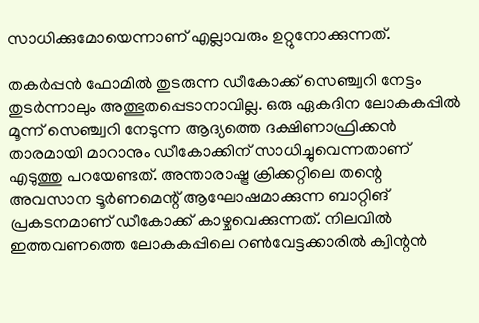സാധിക്കുമോയെന്നാണ് എല്ലാവരും ഉറ്റുനോക്കുന്നത്.

തകര്‍പ്പന്‍ ഫോമില്‍ തുടരുന്ന ഡീകോക്ക് സെഞ്ച്വറി നേട്ടം തുടര്‍ന്നാലും അത്ഭുതപ്പെടാനാവില്ല. ഒരു ഏകദിന ലോകകപ്പില്‍ മൂന്ന് സെഞ്ച്വറി നേടുന്ന ആദ്യത്തെ ദക്ഷിണാഫ്രിക്കന്‍ താരമായി മാറാനും ഡീകോക്കിന് സാധിച്ചുവെന്നതാണ് എടുത്തു പറയേണ്ടത്. അന്താരാഷ്ട്ര ക്രിക്കറ്റിലെ തന്റെ അവസാന ടൂര്‍ണമെന്റ് ആഘോഷമാക്കുന്ന ബാറ്റിങ് പ്രകടനമാണ് ഡീകോക്ക് കാഴ്ചവെക്കുന്നത്. നിലവില്‍ ഇത്തവണത്തെ ലോകകപ്പിലെ റണ്‍വേട്ടക്കാരില്‍ ക്വിന്റന്‍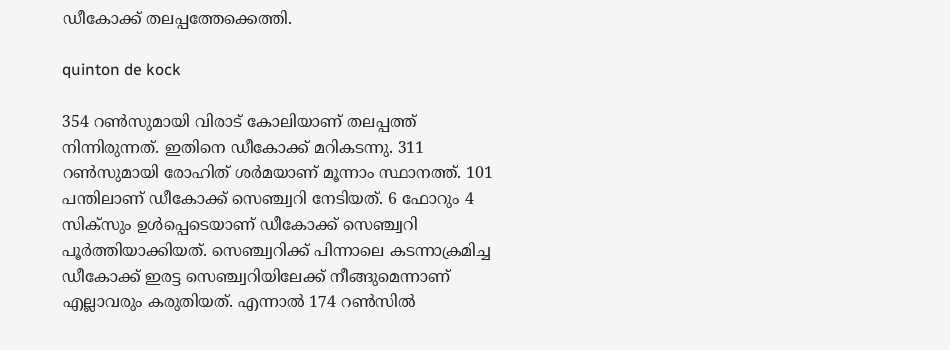ഡീകോക്ക് തലപ്പത്തേക്കെത്തി.

quinton de kock

354 റണ്‍സുമായി വിരാട് കോലിയാണ് തലപ്പത്ത് നിന്നിരുന്നത്. ഇതിനെ ഡീകോക്ക് മറികടന്നു. 311 റണ്‍സുമായി രോഹിത് ശര്‍മയാണ് മൂന്നാം സ്ഥാനത്ത്. 101 പന്തിലാണ് ഡീകോക്ക് സെഞ്ച്വറി നേടിയത്. 6 ഫോറും 4 സിക്‌സും ഉള്‍പ്പെടെയാണ് ഡീകോക്ക് സെഞ്ച്വറി പൂര്‍ത്തിയാക്കിയത്. സെഞ്ച്വറിക്ക് പിന്നാലെ കടന്നാക്രമിച്ച ഡീകോക്ക് ഇരട്ട സെഞ്ച്വറിയിലേക്ക് നീങ്ങുമെന്നാണ് എല്ലാവരും കരുതിയത്. എന്നാല്‍ 174 റണ്‍സില്‍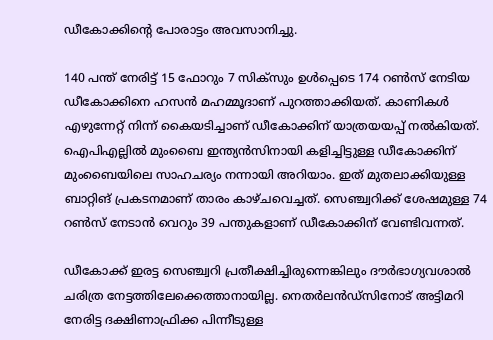ഡീകോക്കിന്റെ പോരാട്ടം അവസാനിച്ചു.

140 പന്ത് നേരിട്ട് 15 ഫോറും 7 സിക്‌സും ഉള്‍പ്പെടെ 174 റണ്‍സ് നേടിയ ഡീകോക്കിനെ ഹസന്‍ മഹമ്മൂദാണ് പുറത്താക്കിയത്. കാണികള്‍ എഴുന്നേറ്റ് നിന്ന് കൈയടിച്ചാണ് ഡീകോക്കിന് യാത്രയയപ്പ് നല്‍കിയത്. ഐപിഎല്ലില്‍ മുംബൈ ഇന്ത്യന്‍സിനായി കളിച്ചിട്ടുള്ള ഡീകോക്കിന് മുംബൈയിലെ സാഹചര്യം നന്നായി അറിയാം. ഇത് മുതലാക്കിയുള്ള ബാറ്റിങ് പ്രകടനമാണ് താരം കാഴ്ചവെച്ചത്. സെഞ്ച്വറിക്ക് ശേഷമുള്ള 74 റണ്‍സ് നേടാന്‍ വെറും 39 പന്തുകളാണ് ഡീകോക്കിന് വേണ്ടിവന്നത്.

ഡീകോക്ക് ഇരട്ട സെഞ്ച്വറി പ്രതീക്ഷിച്ചിരുന്നെങ്കിലും ദൗര്‍ഭാഗ്യവശാല്‍ ചരിത്ര നേട്ടത്തിലേക്കെത്താനായില്ല. നെതര്‍ലന്‍ഡ്‌സിനോട് അട്ടിമറി നേരിട്ട ദക്ഷിണാഫ്രിക്ക പിന്നീടുള്ള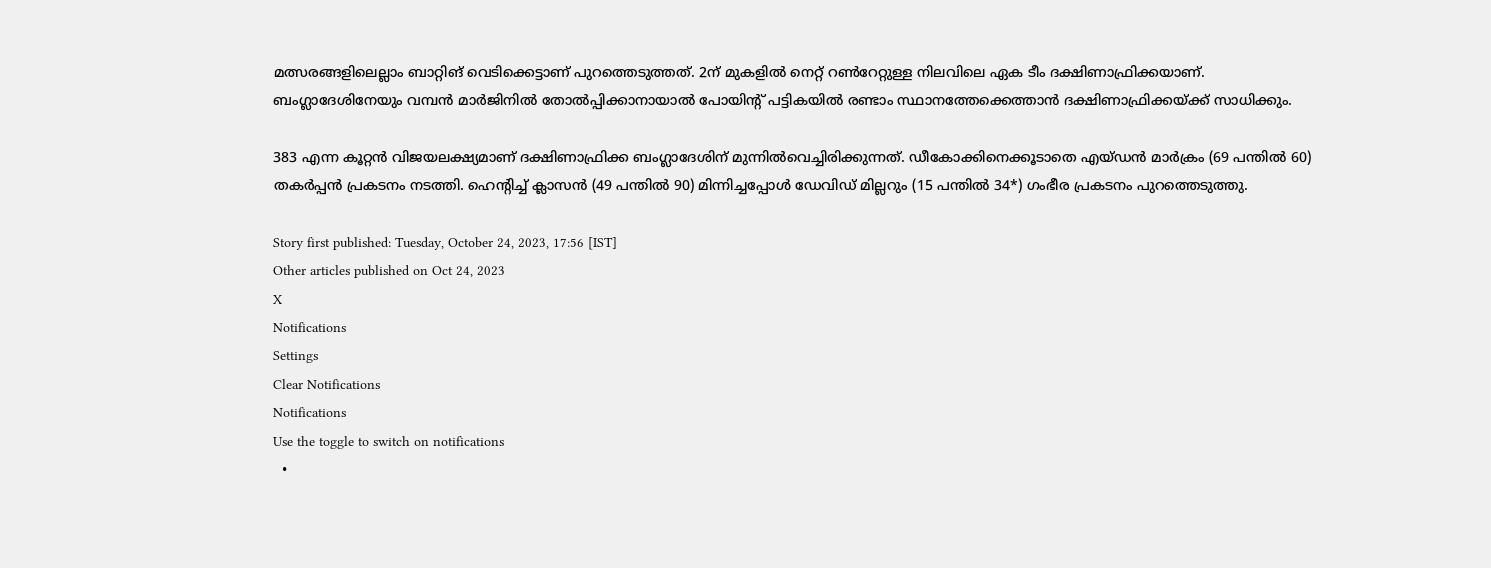മത്സരങ്ങളിലെല്ലാം ബാറ്റിങ് വെടിക്കെട്ടാണ് പുറത്തെടുത്തത്. 2ന് മുകളില്‍ നെറ്റ് റണ്‍റേറ്റുള്ള നിലവിലെ ഏക ടീം ദക്ഷിണാഫ്രിക്കയാണ്. ബംഗ്ലാദേശിനേയും വമ്പന്‍ മാര്‍ജിനില്‍ തോല്‍പ്പിക്കാനായാല്‍ പോയിന്റ് പട്ടികയില്‍ രണ്ടാം സ്ഥാനത്തേക്കെത്താന്‍ ദക്ഷിണാഫ്രിക്കയ്ക്ക് സാധിക്കും.

383 എന്ന കൂറ്റന്‍ വിജയലക്ഷ്യമാണ് ദക്ഷിണാഫ്രിക്ക ബംഗ്ലാദേശിന് മുന്നില്‍വെച്ചിരിക്കുന്നത്. ഡീകോക്കിനെക്കൂടാതെ എയ്ഡന്‍ മാര്‍ക്രം (69 പന്തില്‍ 60) തകര്‍പ്പന്‍ പ്രകടനം നടത്തി. ഹെന്റിച്ച് ക്ലാസന്‍ (49 പന്തില്‍ 90) മിന്നിച്ചപ്പോള്‍ ഡേവിഡ് മില്ലറും (15 പന്തില്‍ 34*) ഗംഭീര പ്രകടനം പുറത്തെടുത്തു.

Story first published: Tuesday, October 24, 2023, 17:56 [IST]
Other articles published on Oct 24, 2023
X
Notifications
Settings
Clear Notifications
Notifications
Use the toggle to switch on notifications
  •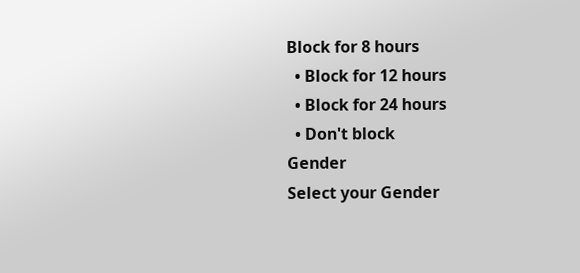Block for 8 hours
  • Block for 12 hours
  • Block for 24 hours
  • Don't block
Gender
Select your Gender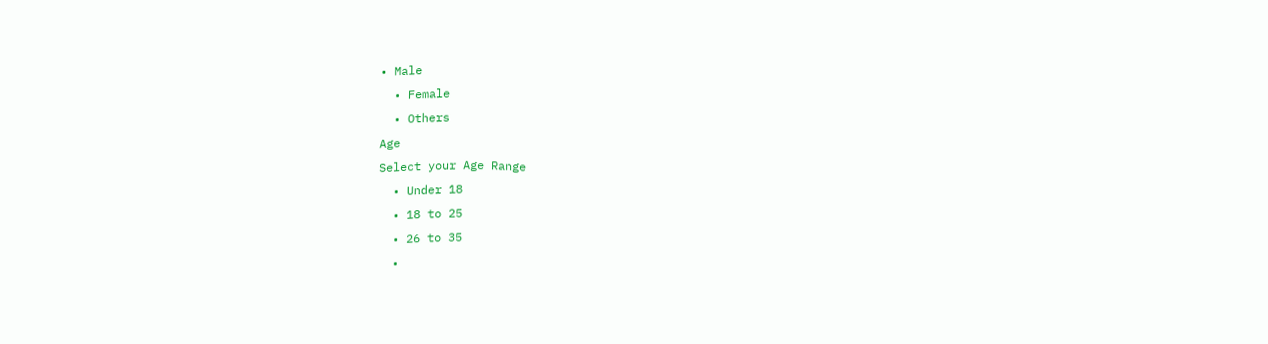• Male
  • Female
  • Others
Age
Select your Age Range
  • Under 18
  • 18 to 25
  • 26 to 35
  •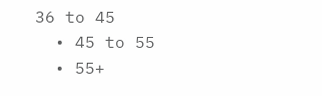36 to 45
  • 45 to 55
  • 55+